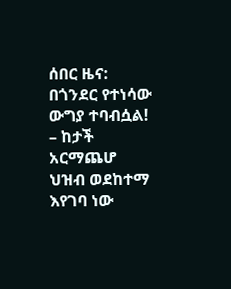ሰበር ዜና: በጎንደር የተነሳው ውግያ ተባብሷል! – ከታች አርማጨሆ ህዝብ ወደከተማ እየገባ ነው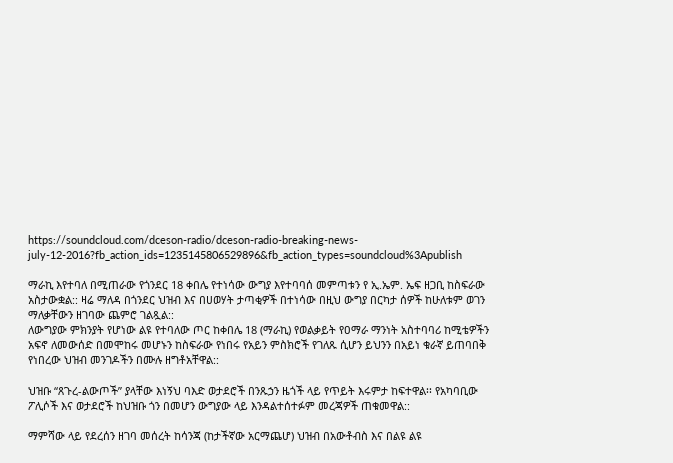https://soundcloud.com/dceson-radio/dceson-radio-breaking-news-july-12-2016?fb_action_ids=1235145806529896&fb_action_types=soundcloud%3Apublish

ማራኪ እየተባለ በሚጠራው የጎንደር 18 ቀበሌ የተነሳው ውግያ እየተባባሰ መምጣቱን የ ኢ.ኤም. ኤፍ ዘጋቢ ከስፍራው አስታውቋል:: ዛሬ ማለዳ በጎንደር ህዝብ እና በሀወሃት ታጣቂዎች በተነሳው በዚህ ውግያ በርካታ ሰዎች ከሁለቱም ወገን ማለቃቸውን ዘገባው ጨምሮ ገልጿል::
ለውግያው ምክንያት የሆነው ልዩ የተባለው ጦር ከቀበሌ 18 (ማራኪ) የወልቃይት የዐማራ ማንነት አስተባባሪ ከሚቴዎችን አፍኖ ለመውሰድ በመሞከሩ መሆኑን ከስፍራው የነበሩ የአይን ምስክሮች የገለጹ ሲሆን ይህንን በአይነ ቁራኛ ይጠባበቅ የነበረው ህዝብ መንገዶችን በሙሉ ዘግቶአቸዋል::

ህዝቡ “ጸጉረ-ልውጦች” ያላቸው እነኝህ ባእድ ወታደሮች በንጹኃን ዜጎች ላይ የጥይት እሩምታ ከፍተዋል፡፡ የአካባቢው ፖሊሶች እና ወታደሮች ከህዝቡ ጎን በመሆን ውግያው ላይ እንዳልተሰተፉም መረጃዎች ጠቁመዋል::

ማምሻው ላይ የደረሰን ዘገባ መሰረት ከሳንጃ (ከታችኛው አርማጨሆ) ህዝብ በአውቶብስ እና በልዩ ልዩ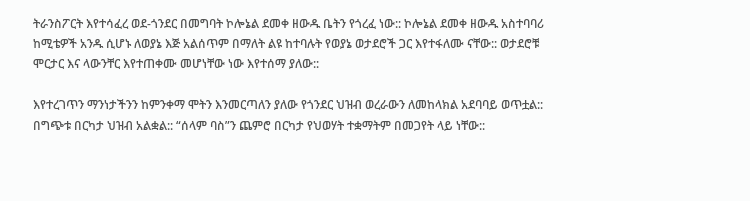ትራንስፖርት እየተሳፈረ ወደ-ጎንደር በመግባት ኮሎኔል ደመቀ ዘውዱ ቤትን የጎረፈ ነው:: ኮሎኔል ደመቀ ዘውዱ አስተባባሪ ከሚቴዎች አንዱ ሲሆኑ ለወያኔ እጅ አልሰጥም በማለት ልዩ ከተባሉት የወያኔ ወታደሮች ጋር እየተፋለሙ ናቸው:: ወታደሮቹ ሞርታር እና ላውንቸር እየተጠቀሙ መሆነቸው ነው እየተሰማ ያለው::

እየተረገጥን ማንነታችንን ከምንቀማ ሞትን እንመርጣለን ያለው የጎንደር ህዝብ ወረራውን ለመከላክል አደባባይ ወጥቷል:: በግጭቱ በርካታ ህዝብ አልቋል:: “ሰላም ባስ”ን ጨምሮ በርካታ የህወሃት ተቋማትም በመጋየት ላይ ነቸው::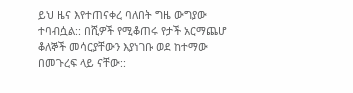ይህ ዜና እየተጠናቀረ ባለበት ግዜ ውግያው ተባብሷል:: በሺዎች የሚቆጠሩ የታች አርማጨሆ ቆለኞች መሳርያቸውን እያነገቡ ወደ ከተማው በመጉረፍ ላይ ናቸው::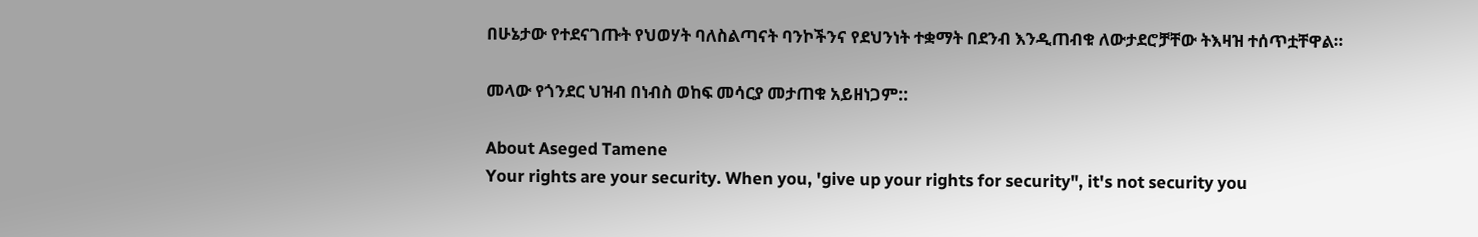በሁኔታው የተደናገጡት የህወሃት ባለስልጣናት ባንኮችንና የደህንነት ተቋማት በደንብ እንዲጠብቁ ለውታደሮቻቸው ትእዛዝ ተሰጥቷቸዋል።

መላው የጎንደር ህዝብ በነብስ ወከፍ መሳርያ መታጠቁ አይዘነጋም::

About Aseged Tamene
Your rights are your security. When you, 'give up your rights for security", it's not security you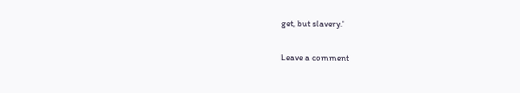get, but slavery.'

Leave a comment